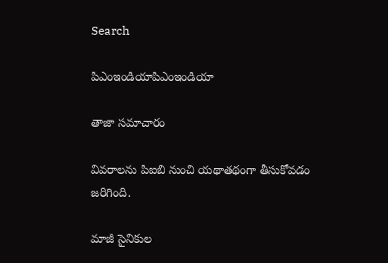Search

పిఎంఇండియాపిఎంఇండియా

తాజా స‌మాచారం

వివరాలను పిఐబి నుంచి యథాతథంగా తీసుకోవడం జరిగింది.

మాజీ సైనికుల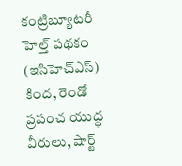కంట్రిబ్యూట‌రీ హెల్త్‌ ప‌థ‌కం (ఇసిహెచ్ఎస్‌) కింద, రెండో ప్ర‌పంచ యుద్ధ వీరులు, షార్ట్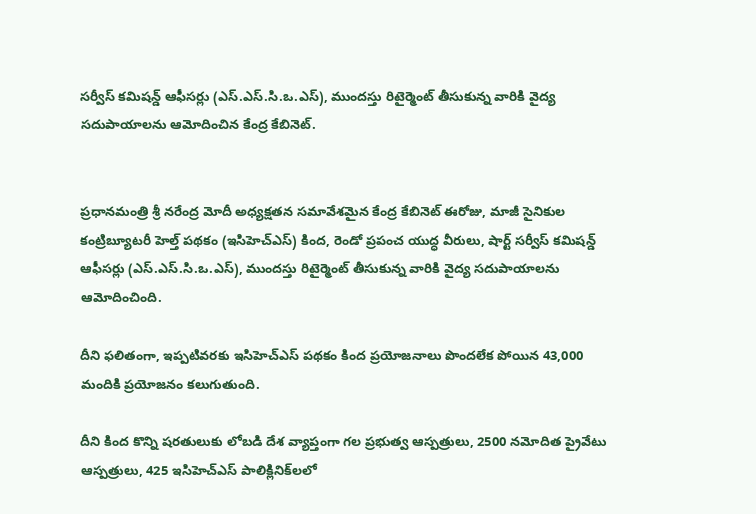స‌ర్వీస్ క‌మిష‌న్డ్ ఆఫీస‌ర్లు (ఎస్‌.ఎస్‌.సి.ఒ.ఎస్‌), ముంద‌స్తు రిటైర్మెంట్ తీసుకున్న వారికి వైద్య స‌దుపాయాల‌ను ఆమోదించిన కేంద్ర కేబినెట్‌.


ప్ర‌ధాన‌మంత్రి శ్రీ న‌రేంద్ర మోదీ అధ్య‌క్ష‌త‌న స‌మావేశ‌మైన కేంద్ర కేబినెట్ ఈరోజు, మాజీ సైనికుల కంట్రిబ్యూట‌రీ హెల్త్‌ ప‌థ‌కం (ఇసిహెచ్ఎస్‌) కింద, రెండో ప్ర‌పంచ యుద్ధ వీరులు, షార్ట్ స‌ర్వీస్ క‌మిష‌న్డ్ ఆఫీస‌ర్లు (ఎస్‌.ఎస్‌.సి.ఒ.ఎస్‌), ముంద‌స్తు రిటైర్మెంట్ తీసుకున్న వారికి వైద్య స‌దుపాయాల‌ను ఆమోదించింది.

దీని ఫ‌లితంగా, ఇప్ప‌టివ‌ర‌కు ఇసిహెచ్ఎస్ ప‌థ‌కం కింద ప్ర‌యోజ‌నాలు పొంద‌లేక పోయిన 43,000 మందికి ప్ర‌యోజ‌నం క‌లుగుతుంది.

దీని కింద కొన్ని ష‌ర‌తులుకు లోబ‌డి దేశ వ్యాప్తంగా గ‌ల ప్ర‌భుత్వ ఆస్ప‌త్రులు, 2500 న‌మోదిత ప్రైవేటు ఆస్ప‌త్రులు, 425 ఇసిహెచ్ఎస్ పాలిక్లినిక్‌ల‌లో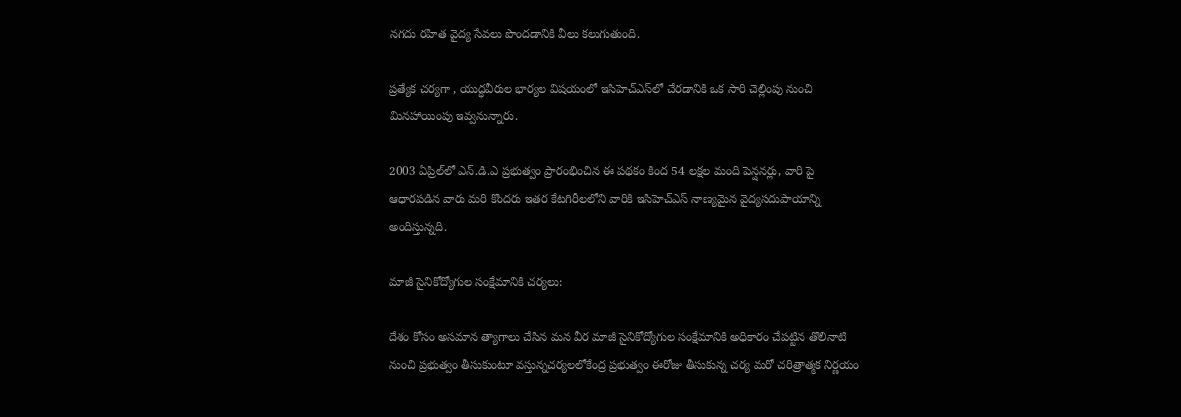న‌గ‌దు ర‌హిత వైద్య సేవ‌లు పొంద‌డానికి వీలు క‌లుగుతుంది.

ప్ర‌త్యేక చ‌ర్య‌గా , యుద్ధ‌వీరుల భార్య‌ల విష‌యంలో ఇసిహెచ్ఎస్‌లో చేర‌డానికి ఒక సారి చెల్లింపు నుంచి మిన‌హాయింపు ఇవ్వ‌నున్నారు.

2003 ఏప్రిల్‌లో ఎన్‌.డి.ఎ ప్ర‌భుత్వం ప్రారంభించిన ఈ ప‌థ‌కం కింద 54 ల‌క్ష‌ల మంది పెన్ష‌న‌ర్లు, వారి పై ఆధార‌ప‌డిన వారు మ‌రి కొంద‌రు ఇత‌ర కేట‌గిరీల‌లోని వారికి ఇసిహెచ్ఎస్ నాణ్య‌మైన వైద్య‌స‌దుపాయాన్ని అందిస్తున్న‌ది.

మాజీ సైనికోద్యోగుల సంక్షేమానికి చ‌ర్య‌లు:

దేశం కోసం అస‌మాన త్యాగాలు చేసిన‌ మన వీర మాజీ సైనికోద్యోగుల సంక్షేమానికి అధికారం చేప‌ట్టిన తొలినాటి నుంచి ప్ర‌భుత్వం తీసుకుంటూ వ‌స్తున్న‌చ‌ర్య‌ల‌లోకేంద్ర ప్ర‌భుత్వం ఈరోజు తీసుకున్న చ‌ర్య మ‌రో చ‌రిత్రాత్మ‌క నిర్ణ‌యం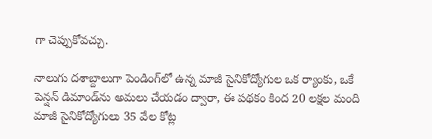గా చెప్పుకోవ‌చ్చు.

నాలుగు ద‌శాబ్దాలుగా పెండింగ్‌లో ఉన్న మాజీ సైనికోద్యోగుల ఒక ర్యాంకు, ఒకే పెన్ష‌న్ డిమాండ్‌ను అమ‌లు చేయ‌డం ద్వారా, ఈ ప‌థ‌కం కింద 20 ల‌క్ష‌ల మంది మాజీ సైనికోద్యోగులు 35 వేల కోట్ల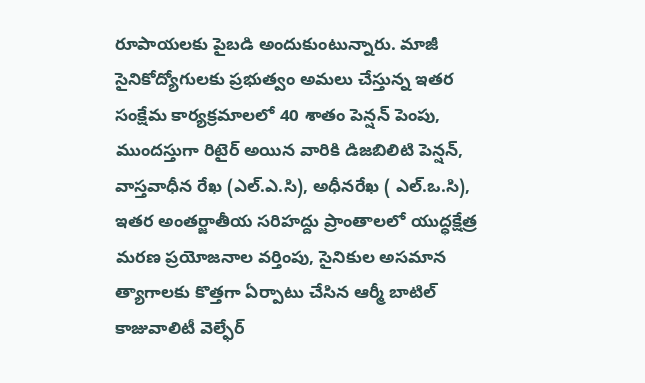రూపాయ‌ల‌కు పైబ‌డి అందుకుంటున్నారు. మాజీ సైనికోద్యోగుల‌కు ప్ర‌భుత్వం అమ‌లు చేస్తున్న ఇత‌ర సంక్షేమ కార్య‌క్ర‌మాల‌లో 40 శాతం పెన్ష‌న్ పెంపు, ముంద‌స్తుగా రిటైర్ అయిన వారికి డిజ‌బిలిటి పెన్ష‌న్‌, వాస్త‌వాధీన రేఖ (ఎల్‌.ఎ.సి), అధీన‌రేఖ ( ఎల్‌.ఒ.సి), ఇత‌ర అంత‌ర్జాతీయ స‌రిహ‌ద్దు ప్రాంతాల‌లో యుద్ధ‌క్షేత్ర మ‌ర‌ణ ప్ర‌యోజ‌నాల వ‌ర్తింపు, సైనికుల అస‌మాన త్యాగాల‌కు కొత్త‌గా ఏర్పాటు చేసిన ఆర్మీ బాటిల్ కాజువాలిటీ వెల్ఫేర్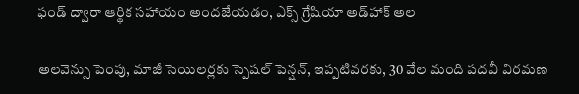ఫండ్ ద్వారా ఆర్థిక స‌హాయం అంద‌జేయ‌డం, ఎక్స్ గ్రేషియా అడ్‌హాక్ అల‌

అల‌వెన్సు పెంపు, మాజీ సెయిల‌ర్ల‌కు స్పెష‌ల్ పెన్ష‌న్‌, ఇప్ప‌టివ‌ర‌కు, 30 వేల మంది ప‌ద‌వీ విర‌మ‌ణ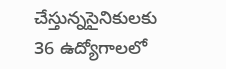చేస్తున్న‌సైనికుల‌కు
36 ఉద్యోగాల‌లో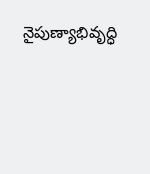నైపుణ్యాభివృద్ధి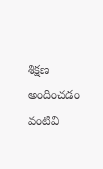శిక్ష‌ణ అందించ‌డం వంటివి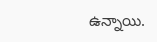ఉన్నాయి.